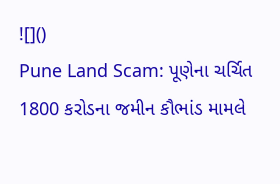![]()
Pune Land Scam: પૂણેના ચર્ચિત 1800 કરોડના જમીન કૌભાંડ મામલે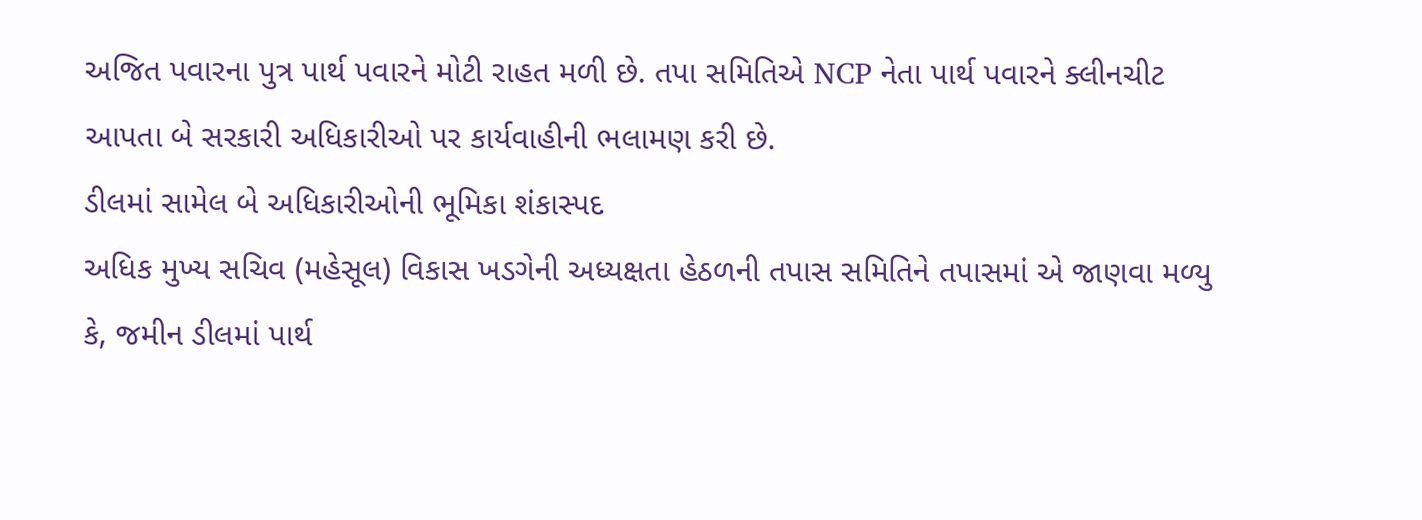અજિત પવારના પુત્ર પાર્થ પવારને મોટી રાહત મળી છે. તપા સમિતિએ NCP નેતા પાર્થ પવારને ક્લીનચીટ આપતા બે સરકારી અધિકારીઓ પર કાર્યવાહીની ભલામણ કરી છે.
ડીલમાં સામેલ બે અધિકારીઓની ભૂમિકા શંકાસ્પદ
અધિક મુખ્ય સચિવ (મહેસૂલ) વિકાસ ખડગેની અધ્યક્ષતા હેઠળની તપાસ સમિતિને તપાસમાં એ જાણવા મળ્યુ કે, જમીન ડીલમાં પાર્થ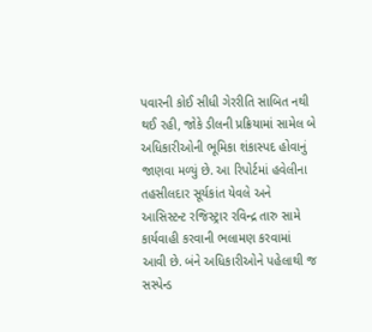પવારની કોઈ સીધી ગેરરીતિ સાબિત નથી થઈ રહી, જોકે ડીલની પ્રક્રિયામાં સામેલ બે અધિકારીઓની ભૂમિકા શંકાસ્પદ હોવાનું જાણવા મળ્યું છે. આ રિપોર્ટમાં હવેલીના તહસીલદાર સૂર્યકાંત યેવલે અને આસિસ્ટન્ટ રજિસ્ટ્રાર રવિન્દ્ર તારુ સામે કાર્યવાહી કરવાની ભલામણ કરવામાં આવી છે. બંને અધિકારીઓને પહેલાથી જ સસ્પેન્ડ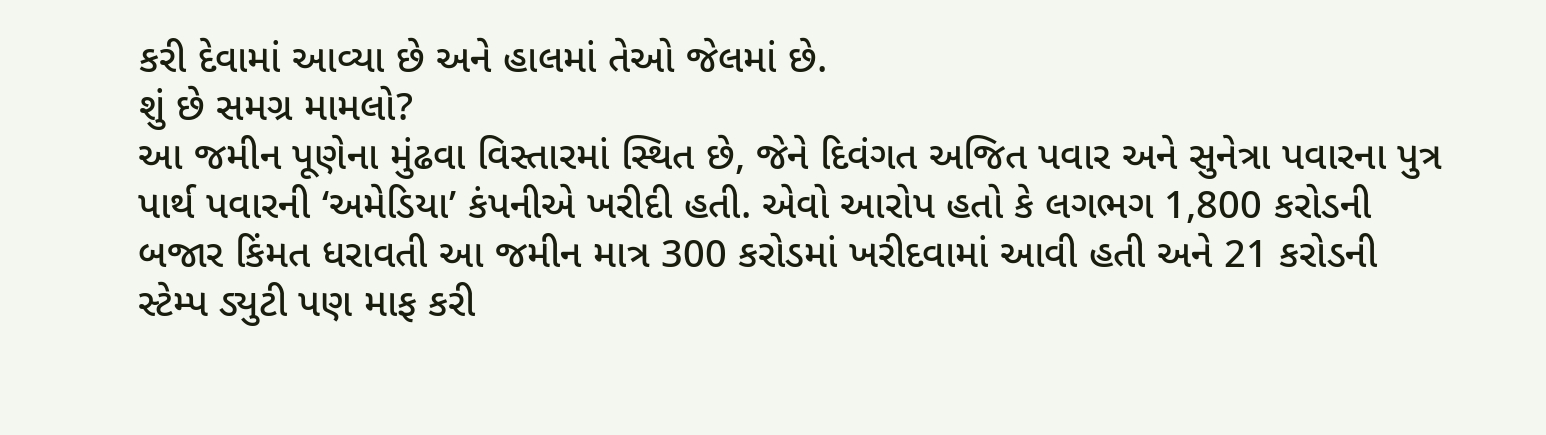કરી દેવામાં આવ્યા છે અને હાલમાં તેઓ જેલમાં છે.
શું છે સમગ્ર મામલો?
આ જમીન પૂણેના મુંઢવા વિસ્તારમાં સ્થિત છે, જેને દિવંગત અજિત પવાર અને સુનેત્રા પવારના પુત્ર પાર્થ પવારની ‘અમેડિયા’ કંપનીએ ખરીદી હતી. એવો આરોપ હતો કે લગભગ 1,800 કરોડની બજાર કિંમત ધરાવતી આ જમીન માત્ર 300 કરોડમાં ખરીદવામાં આવી હતી અને 21 કરોડની સ્ટેમ્પ ડ્યુટી પણ માફ કરી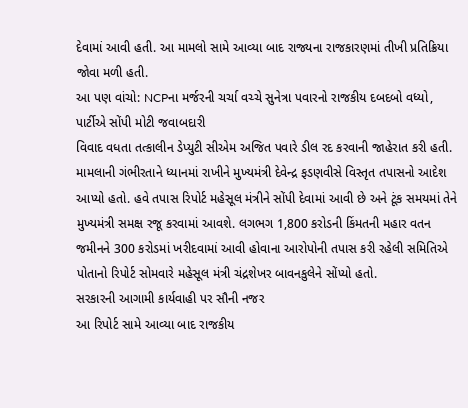દેવામાં આવી હતી. આ મામલો સામે આવ્યા બાદ રાજ્યના રાજકારણમાં તીખી પ્રતિક્રિયા જોવા મળી હતી.
આ પણ વાંચો: NCPના મર્જરની ચર્ચા વચ્ચે સુનેત્રા પવારનો રાજકીય દબદબો વધ્યો, પાર્ટીએ સોંપી મોટી જવાબદારી
વિવાદ વધતા તત્કાલીન ડેપ્યુટી સીએમ અજિત પવારે ડીલ રદ કરવાની જાહેરાત કરી હતી. મામલાની ગંભીરતાને ધ્યાનમાં રાખીને મુખ્યમંત્રી દેવેન્દ્ર ફડણવીસે વિસ્તૃત તપાસનો આદેશ આપ્યો હતો. હવે તપાસ રિપોર્ટ મહેસૂલ મંત્રીને સોંપી દેવામાં આવી છે અને ટૂંક સમયમાં તેને મુખ્યમંત્રી સમક્ષ રજૂ કરવામાં આવશે. લગભગ 1,800 કરોડની કિંમતની મહાર વતન જમીનને 300 કરોડમાં ખરીદવામાં આવી હોવાના આરોપોની તપાસ કરી રહેલી સમિતિએ પોતાનો રિપોર્ટ સોમવારે મહેસૂલ મંત્રી ચંદ્રશેખર બાવનકુલેને સોંપ્યો હતો.
સરકારની આગામી કાર્યવાહી પર સૌની નજર
આ રિપોર્ટ સામે આવ્યા બાદ રાજકીય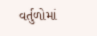વર્તુળોમાં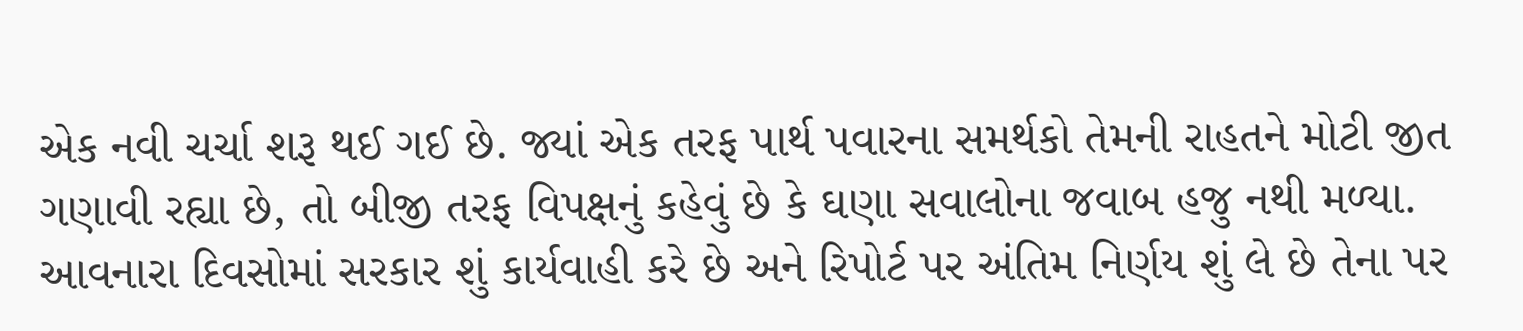એક નવી ચર્ચા શરૂ થઈ ગઈ છે. જ્યાં એક તરફ પાર્થ પવારના સમર્થકો તેમની રાહતને મોટી જીત ગણાવી રહ્યા છે, તો બીજી તરફ વિપક્ષનું કહેવું છે કે ઘણા સવાલોના જવાબ હજુ નથી મળ્યા. આવનારા દિવસોમાં સરકાર શું કાર્યવાહી કરે છે અને રિપોર્ટ પર અંતિમ નિર્ણય શું લે છે તેના પર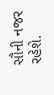સૌની નજર રહેશે.